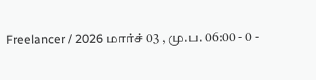Freelancer / 2026 மார்ச் 03 , மு.ப. 06:00 - 0 -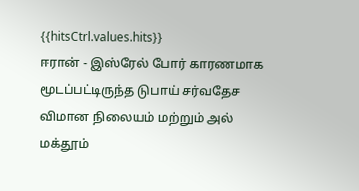{{hitsCtrl.values.hits}}
ஈரான் - இஸ்ரேல் போர் காரணமாக மூடப்பட்டிருந்த டுபாய் சர்வதேச விமான நிலையம் மற்றும் அல் மக்தூம்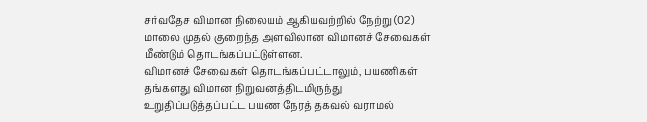சர்வதேச விமான நிலையம் ஆகியவற்றில் நேற்று (02) மாலை முதல் குறைந்த அளவிலான விமானச் சேவைகள் மீண்டும் தொடங்கப்பட்டுள்ளன.
விமானச் சேவைகள் தொடங்கப்பட்டாலும், பயணிகள் தங்களது விமான நிறுவனத்திடமிருந்து உறுதிப்படுத்தப்பட்ட பயண நேரத் தகவல் வராமல்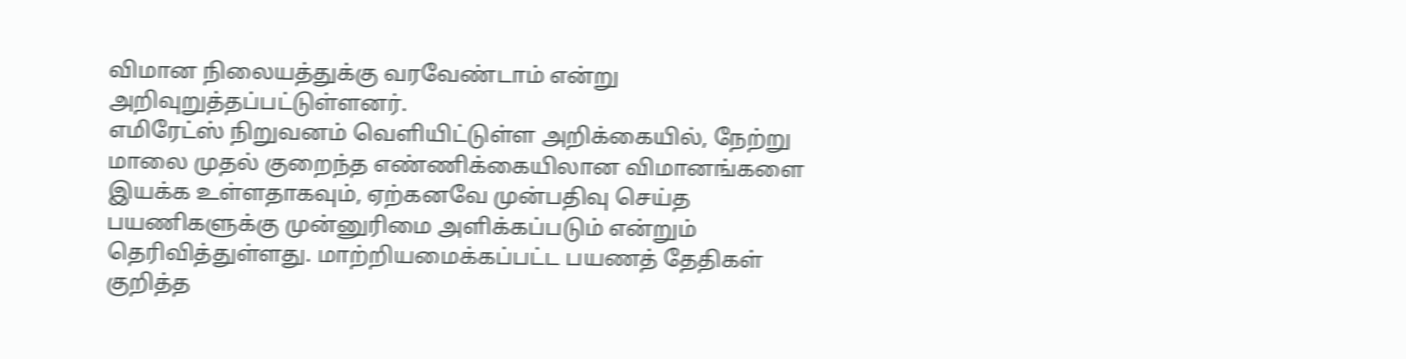விமான நிலையத்துக்கு வரவேண்டாம் என்று அறிவுறுத்தப்பட்டுள்ளனர்.
எமிரேட்ஸ் நிறுவனம் வெளியிட்டுள்ள அறிக்கையில், நேற்று மாலை முதல் குறைந்த எண்ணிக்கையிலான விமானங்களை இயக்க உள்ளதாகவும், ஏற்கனவே முன்பதிவு செய்த பயணிகளுக்கு முன்னுரிமை அளிக்கப்படும் என்றும் தெரிவித்துள்ளது. மாற்றியமைக்கப்பட்ட பயணத் தேதிகள் குறித்த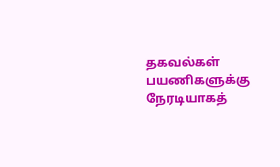தகவல்கள் பயணிகளுக்கு நேரடியாகத்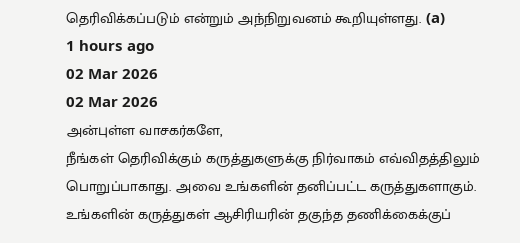தெரிவிக்கப்படும் என்றும் அந்நிறுவனம் கூறியுள்ளது. (a)
1 hours ago
02 Mar 2026
02 Mar 2026
அன்புள்ள வாசகர்களே,
நீங்கள் தெரிவிக்கும் கருத்துகளுக்கு நிர்வாகம் எவ்விதத்திலும் பொறுப்பாகாது. அவை உங்களின் தனிப்பட்ட கருத்துகளாகும். உங்களின் கருத்துகள் ஆசிரியரின் தகுந்த தணிக்கைக்குப்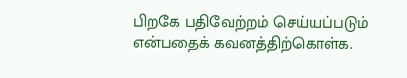பிறகே பதிவேற்றம் செய்யப்படும் என்பதைக் கவனத்திற்கொள்க.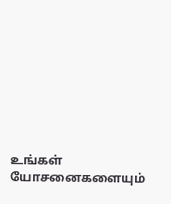உங்கள் யோசனைகளையும்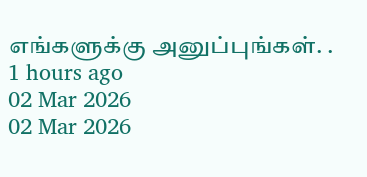எங்களுக்கு அனுப்புங்கள். .
1 hours ago
02 Mar 2026
02 Mar 2026